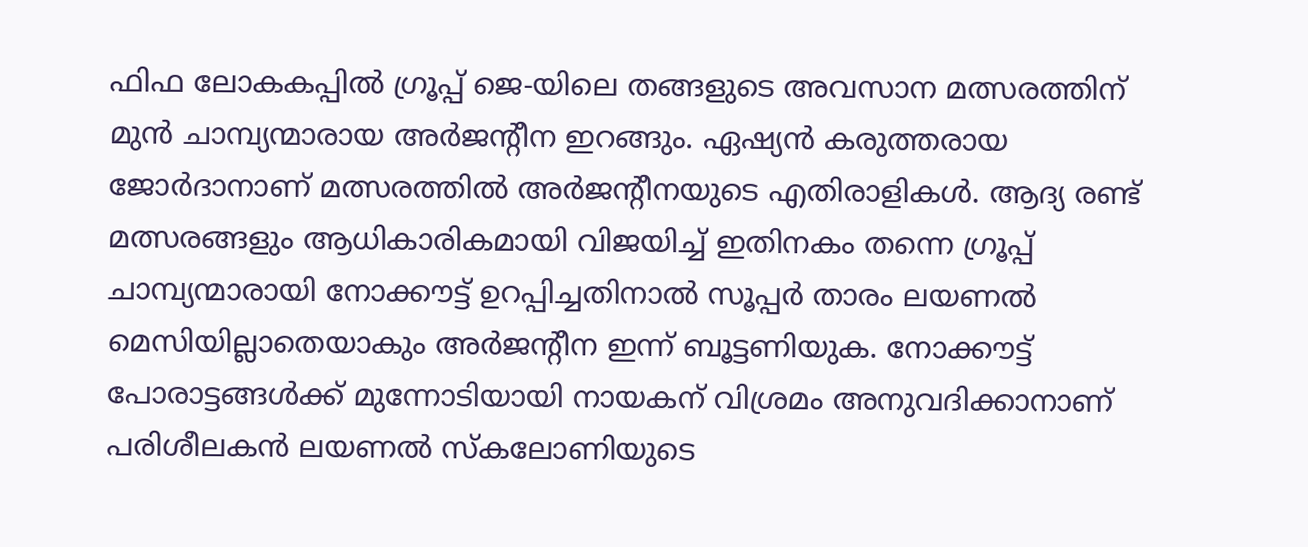ഫിഫ ലോകകപ്പിൽ ഗ്രൂപ്പ് ജെ-യിലെ തങ്ങളുടെ അവസാന മത്സരത്തിന് മുൻ ചാമ്പ്യന്മാരായ അർജന്റീന ഇറങ്ങും. ഏഷ്യൻ കരുത്തരായ ജോർദാനാണ് മത്സരത്തിൽ അർജന്റീനയുടെ എതിരാളികൾ. ആദ്യ രണ്ട് മത്സരങ്ങളും ആധികാരികമായി വിജയിച്ച് ഇതിനകം തന്നെ ഗ്രൂപ്പ് ചാമ്പ്യന്മാരായി നോക്കൗട്ട് ഉറപ്പിച്ചതിനാൽ സൂപ്പർ താരം ലയണൽ മെസിയില്ലാതെയാകും അർജന്റീന ഇന്ന് ബൂട്ടണിയുക. നോക്കൗട്ട് പോരാട്ടങ്ങൾക്ക് മുന്നോടിയായി നായകന് വിശ്രമം അനുവദിക്കാനാണ് പരിശീലകൻ ലയണൽ സ്കലോണിയുടെ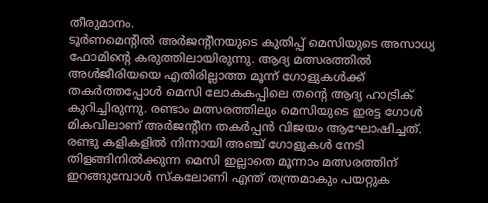തീരുമാനം.
ടൂർണമെന്റിൽ അർജന്റീനയുടെ കുതിപ്പ് മെസിയുടെ അസാധ്യ ഫോമിന്റെ കരുത്തിലായിരുന്നു. ആദ്യ മത്സരത്തിൽ അൾജീരിയയെ എതിരില്ലാത്ത മൂന്ന് ഗോളുകൾക്ക് തകർത്തപ്പോൾ മെസി ലോകകപ്പിലെ തന്റെ ആദ്യ ഹാട്രിക് കുറിച്ചിരുന്നു. രണ്ടാം മത്സരത്തിലും മെസിയുടെ ഇരട്ട ഗോൾ മികവിലാണ് അർജന്റീന തകർപ്പൻ വിജയം ആഘോഷിച്ചത്.
രണ്ടു കളികളിൽ നിന്നായി അഞ്ച് ഗോളുകൾ നേടി തിളങ്ങിനിൽക്കുന്ന മെസി ഇല്ലാതെ മൂന്നാം മത്സരത്തിന് ഇറങ്ങുമ്പോൾ സ്കലോണി എന്ത് തന്ത്രമാകും പയറ്റുക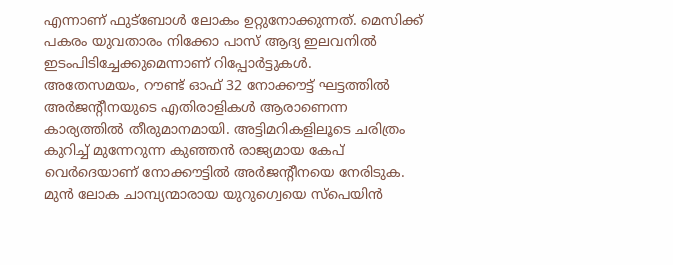എന്നാണ് ഫുട്ബോൾ ലോകം ഉറ്റുനോക്കുന്നത്. മെസിക്ക് പകരം യുവതാരം നിക്കോ പാസ് ആദ്യ ഇലവനിൽ ഇടംപിടിച്ചേക്കുമെന്നാണ് റിപ്പോർട്ടുകൾ.
അതേസമയം, റൗണ്ട് ഓഫ് 32 നോക്കൗട്ട് ഘട്ടത്തിൽ അർജന്റീനയുടെ എതിരാളികൾ ആരാണെന്ന കാര്യത്തിൽ തീരുമാനമായി. അട്ടിമറികളിലൂടെ ചരിത്രം കുറിച്ച് മുന്നേറുന്ന കുഞ്ഞൻ രാജ്യമായ കേപ് വെർദെയാണ് നോക്കൗട്ടിൽ അർജന്റീനയെ നേരിടുക. മുൻ ലോക ചാമ്പ്യന്മാരായ യുറുഗ്വെയെ സ്പെയിൻ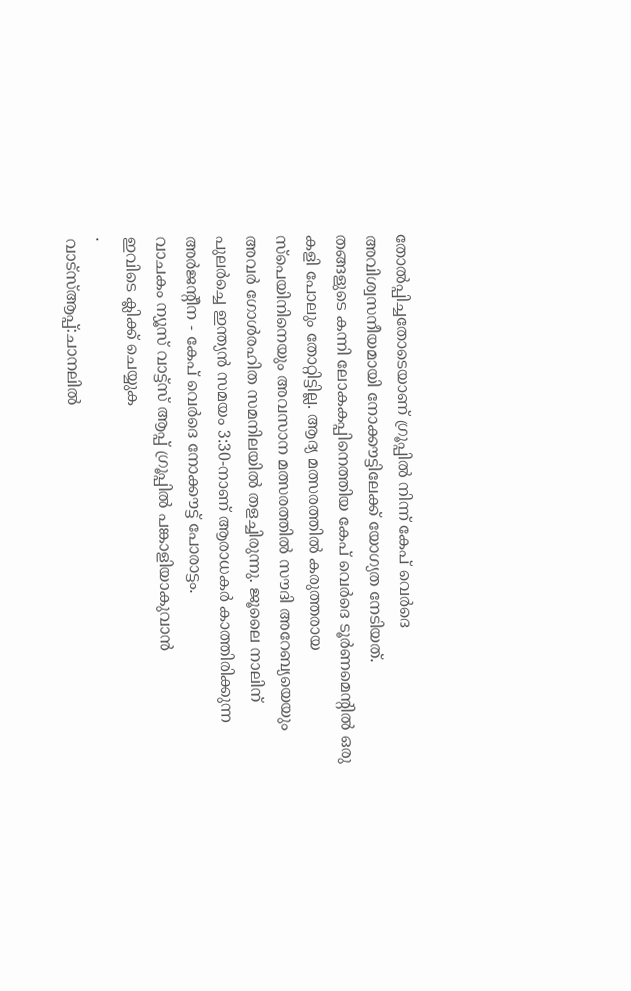തോൽപ്പിച്ചതോടെയാണ് ഗ്രൂപ്പിൽ നിന്ന് കേപ് വെർദെ അവിശ്വസനീയമായി നോക്കൗട്ടിലേക്ക് യോഗ്യത നേടിയത്.
തങ്ങളുടെ കന്നി ലോകകപ്പിനെത്തിയ കേപ് വെർദെ ടൂർണമെന്റിൽ ഒരു കളി പോലും തോറ്റിട്ടില്ല. ആദ്യ മത്സരത്തിൽ കരുത്തരായ സ്പെയിനിനെയും അവസാന മത്സരത്തിൽ സൗദി അറേബ്യയെയും അവർ ഗോൾരഹിത സമനിലയിൽ തളച്ചിരുന്നു. ജൂലൈ നാലിന് പുലർച്ചെ ഇന്ത്യൻ സമയം 3:30-നാണ് ആരാധകർ കാത്തിരിക്കുന്ന അർജന്റീന - കേപ് വെർദെ നോക്കൗട്ട് പോരാട്ടം.
വാചകം ന്യൂസ് വാട്ട്സ് ആപ്പ് ഗ്രൂപ്പിൽ പങ്കാളിയാകുവാൻ
ഇവിടെ ക്ലിക്ക് ചെയ്യുക
.
വാട്സ്ആപ്പ്:ചാനലിൽ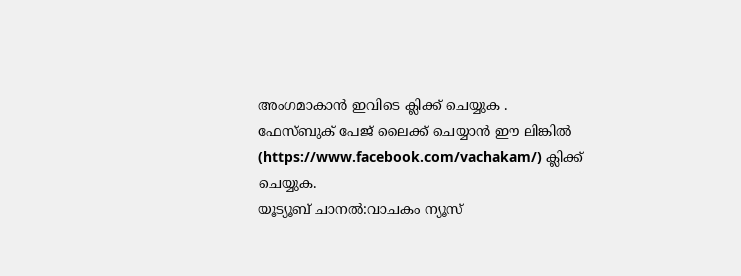അംഗമാകാൻ ഇവിടെ ക്ലിക്ക് ചെയ്യുക .
ഫേസ്ബുക് പേജ് ലൈക്ക് ചെയ്യാൻ ഈ ലിങ്കിൽ (https://www.facebook.com/vachakam/) ക്ലിക്ക് ചെയ്യുക.
യൂട്യൂബ് ചാനൽ:വാചകം ന്യൂസ്